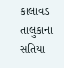કાલાવડ તાલુકાના સતિયા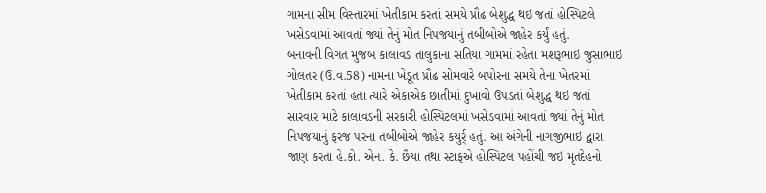ગામના સીમ વિસ્તારમાં ખેતીકામ કરતાં સમયે પ્રૌઢ બેશુદ્ધ થઇ જતાં હોસ્પિટલે ખસેડવામાં આવતાં જ્યાં તેનું મોત નિપજયાનું તબીબોએ જાહેર કર્યું હતું.
બનાવની વિગત મુજબ કાલાવડ તાલુકાના સતિયા ગામમાં રહેતા મશરૂભાઇ જુસાભાઇ ગોલતર (ઉ.વ.58) નામના ખેડૂત પ્રૌઢ સોમવારે બપોરના સમયે તેના ખેતરમાં ખેતીકામ કરતાં હતા ત્યારે એકાએક છાતીમાં દુખાવો ઉપડતાં બેશુદ્ધ થઇ જતાં સારવાર માટે કાલાવડની સરકારી હોસ્પિટલમાં ખસેડવામાં આવતાં જ્યાં તેનું મોત નિપજયાનું ફરજ પરના તબીબોએ જાહેર કયુર્ર્ હતું. આ અંગેની નાગજીભાઇ દ્વારા જાણ કરતા હે.કો. એન. કે. છૈયા તથા સ્ટાફએ હોસ્પિટલ પહોંચી જઇ મૃતદેહનો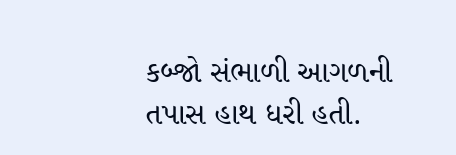કબ્જો સંભાળી આગળની તપાસ હાથ ધરી હતી.